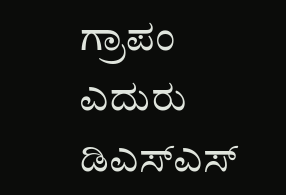ಗ್ರಾಪಂ ಎದುರು ಡಿಎಸ್ಎಸ್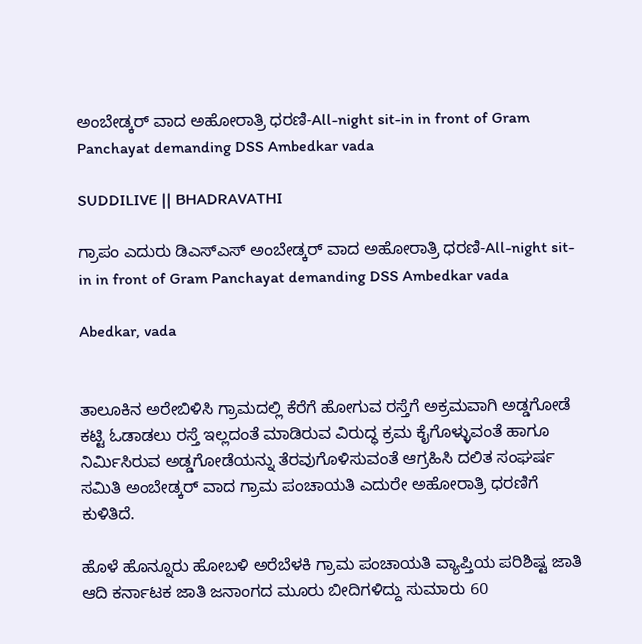ಅಂಬೇಡ್ಕರ್ ವಾದ ಅಹೋರಾತ್ರಿ ಧರಣಿ-All-night sit-in in front of Gram Panchayat demanding DSS Ambedkar vada

SUDDILIVE || BHADRAVATHI

ಗ್ರಾಪಂ ಎದುರು ಡಿಎಸ್ಎಸ್ ಅಂಬೇಡ್ಕರ್ ವಾದ ಅಹೋರಾತ್ರಿ ಧರಣಿ-All-night sit-in in front of Gram Panchayat demanding DSS Ambedkar vada

Abedkar, vada


ತಾಲೂಕಿನ ಅರೇಬಿಳಿಸಿ ಗ್ರಾಮದಲ್ಲಿ ಕೆರೆಗೆ ಹೋಗುವ ರಸ್ತೆಗೆ ಅಕ್ರಮವಾಗಿ ಅಡ್ಡಗೋಡೆ ಕಟ್ಟಿ ಓಡಾಡಲು ರಸ್ತೆ ಇಲ್ಲದಂತೆ ಮಾಡಿರುವ ವಿರುದ್ಧ ಕ್ರಮ ಕೈಗೊಳ್ಳುವಂತೆ ಹಾಗೂ ನಿರ್ಮಿಸಿರುವ ಅಡ್ಡಗೋಡೆಯನ್ನು ತೆರವುಗೊಳಿಸುವಂತೆ ಆಗ್ರಹಿಸಿ ದಲಿತ ಸಂಘರ್ಷ ಸಮಿತಿ ಅಂಬೇಡ್ಕರ್ ವಾದ ಗ್ರಾಮ ಪಂಚಾಯತಿ ಎದುರೇ ಅಹೋರಾತ್ರಿ ಧರಣಿಗೆ ಕುಳಿತಿದೆ.

ಹೊಳೆ ಹೊನ್ನೂರು ಹೋಬಳಿ ಅರೆಬೆಳಕಿ ಗ್ರಾಮ ಪಂಚಾಯತಿ ವ್ಯಾಪ್ತಿಯ ಪರಿಶಿಷ್ಟ ಜಾತಿ ಆದಿ ಕರ್ನಾಟಕ ಜಾತಿ ಜನಾಂಗದ ಮೂರು ಬೀದಿಗಳಿದ್ದು ಸುಮಾರು 60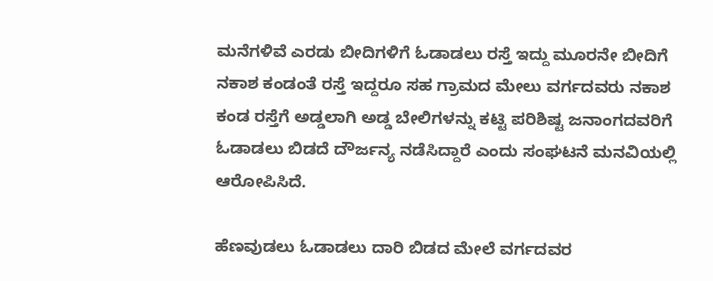ಮನೆಗಳಿವೆ ಎರಡು ಬೀದಿಗಳಿಗೆ ಓಡಾಡಲು ರಸ್ತೆ ಇದ್ದು ಮೂರನೇ ಬೀದಿಗೆ ನಕಾಶ ಕಂಡಂತೆ ರಸ್ತೆ ಇದ್ದರೂ ಸಹ ಗ್ರಾಮದ ಮೇಲು ವರ್ಗದವರು ನಕಾಶ ಕಂಡ ರಸ್ತೆಗೆ ಅಡ್ಡಲಾಗಿ ಅಡ್ಡ ಬೇಲಿಗಳನ್ನು ಕಟ್ಟಿ ಪರಿಶಿಷ್ಟ ಜನಾಂಗದವರಿಗೆ ಓಡಾಡಲು ಬಿಡದೆ ದೌರ್ಜನ್ಯ ನಡೆಸಿದ್ದಾರೆ ಎಂದು ಸಂಘಟನೆ ಮನವಿಯಲ್ಲಿ ಆರೋಪಿಸಿದೆ.

ಹೆಣವುಡಲು ಓಡಾಡಲು ದಾರಿ ಬಿಡದ ಮೇಲೆ ವರ್ಗದವರ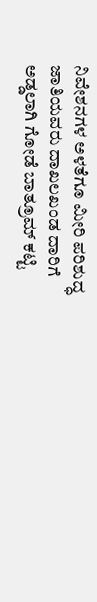ನಿವೇಶನಗಳ ಅಳತೆಗೂ ಮೀರಿ ಪರಿಶುದ್ಧ ಜಾತಿಯವರು ದಾಖಲಖಂಡ ದಾರಿಗೆ ಅಡ್ಡಲಾಗಿ ಗೋಡೆ ಬಾತ್ರೂಮ್ ಕಟ್ಟಿ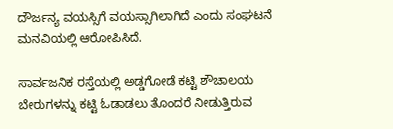ದೌರ್ಜನ್ಯ ವಯಸ್ಸಿಗೆ ವಯಸ್ಸಾಗಿಲಾಗಿದೆ ಎಂದು ಸಂಘಟನೆ ಮನವಿಯಲ್ಲಿ ಆರೋಪಿಸಿದೆ.

ಸಾರ್ವಜನಿಕ ರಸ್ತೆಯಲ್ಲಿ ಅಡ್ಡಗೋಡೆ ಕಟ್ಟಿ ಶೌಚಾಲಯ ಬೇರುಗಳನ್ನು ಕಟ್ಟಿ ಓಡಾಡಲು ತೊಂದರೆ ನೀಡುತ್ತಿರುವ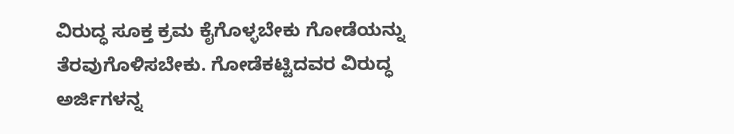ವಿರುದ್ಧ ಸೂಕ್ತ ಕ್ರಮ ಕೈಗೊಳ್ಳಬೇಕು ಗೋಡೆಯನ್ನು ತೆರವುಗೊಳಿಸಬೇಕು. ಗೋಡೆಕಟ್ಟಿದವರ ವಿರುದ್ಧ ಅರ್ಜಿಗಳನ್ನ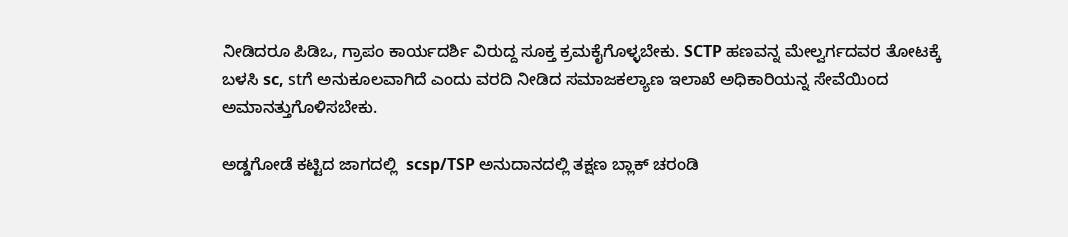ನೀಡಿದರೂ ಪಿಡಿಒ, ಗ್ರಾಪಂ ಕಾರ್ಯದರ್ಶಿ ವಿರುದ್ದ ಸೂಕ್ತ ಕ್ರಮ‌ಕೈಗೊಳ್ಳಬೇಕು. SCTP ಹಣವನ್ನ‌ ಮೇಲ್ವರ್ಗದವರ ತೋಟಕ್ಕೆ ಬಳಸಿ sc, stಗೆ ಅನುಕೂಲವಾಗಿದೆ ಎಂದು ವರದಿ ನೀಡಿದ ಸಮಾಜಕಲ್ಯಾಣ ಇಲಾಖೆ ಅಧಿಕಾರಿಯನ್ನ ಸೇವೆಯಿಂದ ಅಮಾನತ್ತುಗೊಳಿಸಬೇಕು.

ಅಡ್ಡಗೋಡೆ ಕಟ್ಟಿದ ಜಾಗದಲ್ಲಿ  scsp/TSP ಅನುದಾನದಲ್ಲಿ ತಕ್ಷಣ ಬ್ಲಾಕ್ ಚರಂಡಿ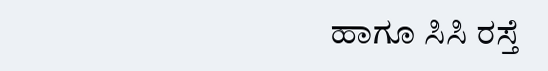ಹಾಗೂ ಸಿಸಿ ರಸ್ತೆ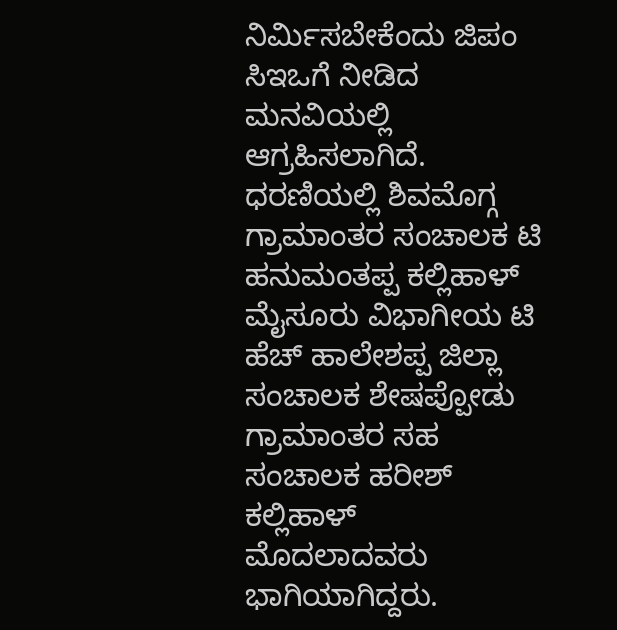ನಿರ್ಮಿಸಬೇಕೆಂದು ಜಿಪಂ ಸಿಇಒಗೆ ನೀಡಿದ ಮನವಿಯಲ್ಲಿ ಆಗ್ರಹಿಸಲಾಗಿದೆ. ಧರಣಿಯಲ್ಲಿ ಶಿವಮೊಗ್ಗ ಗ್ರಾಮಾಂತರ ಸಂಚಾಲಕ ಟಿ ಹನುಮಂತಪ್ಪ ಕಲ್ಲಿಹಾಳ್ ಮೈಸೂರು ವಿಭಾಗೀಯ ಟಿ ಹೆಚ್ ಹಾಲೇಶಪ್ಪ ಜಿಲ್ಲಾ ಸಂಚಾಲಕ ಶೇಷಪ್ಪೋಡು ಗ್ರಾಮಾಂತರ ಸಹ ಸಂಚಾಲಕ ಹರೀಶ್ ಕಲ್ಲಿಹಾಳ್ ಮೊದಲಾದವರು  ಭಾಗಿಯಾಗಿದ್ದರು.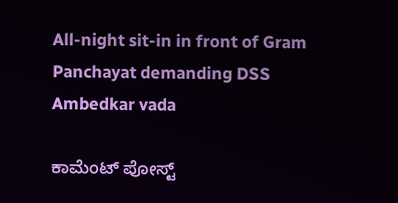All-night sit-in in front of Gram Panchayat demanding DSS Ambedkar vada

ಕಾಮೆಂಟ್‌‌ ಪೋಸ್ಟ್‌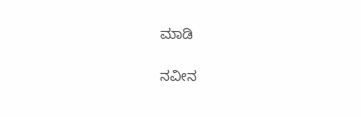ಮಾಡಿ

ನವೀನ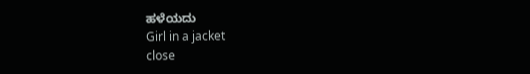ಹಳೆಯದು
Girl in a jacket
close